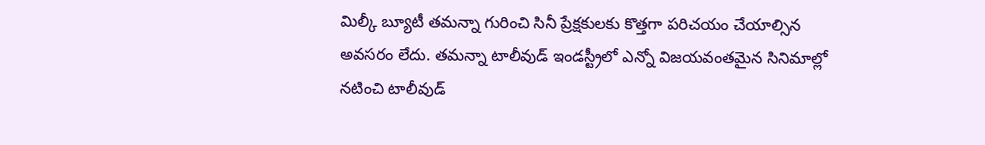మిల్కీ బ్యూటీ తమన్నా గురించి సినీ ప్రేక్షకులకు కొత్తగా పరిచయం చేయాల్సిన అవసరం లేదు. తమన్నా టాలీవుడ్ ఇండస్ట్రీలో ఎన్నో విజయవంతమైన సినిమాల్లో నటించి టాలీవుడ్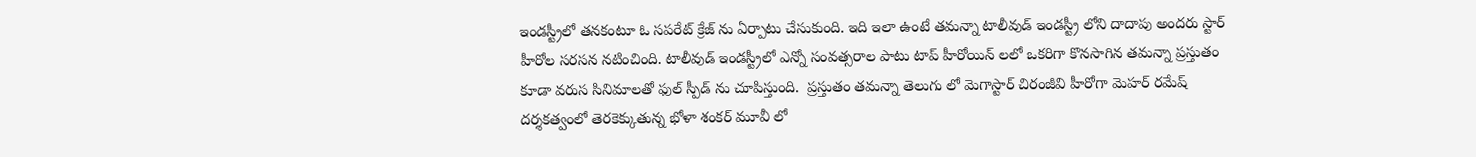ఇండస్ట్రీలో తనకంటూ ఓ సపరేట్ క్రేజ్ ను ఏర్పాటు చేసుకుంది. ఇది ఇలా ఉంటే తమన్నా టాలీవుడ్ ఇండస్ట్రీ లోని దాదాపు అందరు స్టార్ హీరోల సరసన నటించింది. టాలీవుడ్ ఇండస్ట్రీలో ఎన్నో సంవత్సరాల పాటు టాప్ హీరోయిన్ లలో ఒకరిగా కొనసాగిన తమన్నా ప్రస్తుతం కూడా వరుస సినిమాలతో ఫుల్ స్పీడ్ ను చూపిస్తుంది.  ప్రస్తుతం తమన్నా తెలుగు లో మెగాస్టార్ చిరంజీవి హీరోగా మెహర్ రమేష్ దర్శకత్వంలో తెరకెక్కుతున్న భోళా శంకర్ మూవీ లో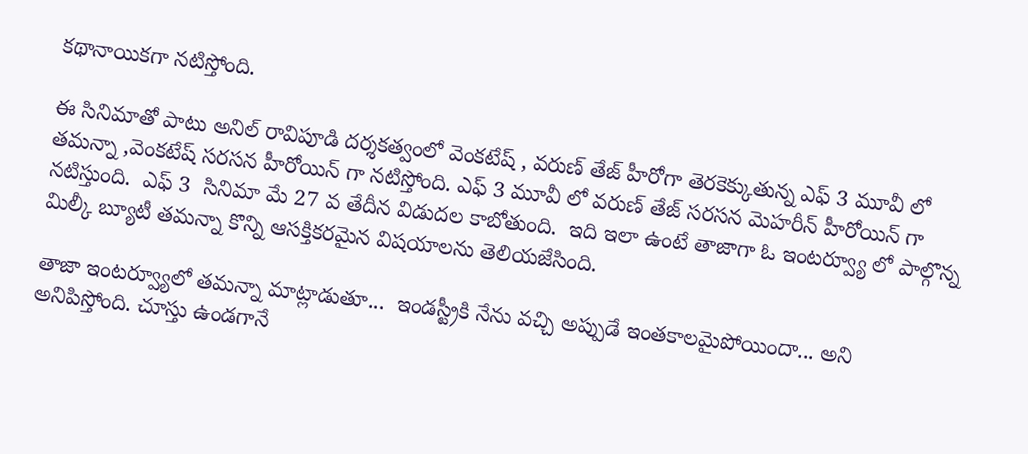కథానాయికగా నటిస్తోంది.

ఈ సినిమాతో పాటు అనిల్ రావిపూడి దర్శకత్వంలో వెంకటేష్ , వరుణ్ తేజ్ హీరోగా తెరకెక్కుతున్న ఎఫ్ 3 మూవీ లో తమన్నా ,వెంకటేష్ సరసన హీరోయిన్ గా నటిస్తోంది. ఎఫ్ 3 మూవీ లో వరుణ్ తేజ్ సరసన మెహరీన్ హీరోయిన్ గా నటిస్తుంది.  ఎఫ్ 3  సినిమా మే 27 వ తేదీన విడుదల కాబోతుంది.  ఇది ఇలా ఉంటే తాజాగా ఓ ఇంటర్వ్యూ లో పాల్గొన్న మిల్కీ బ్యూటీ తమన్నా కొన్ని ఆసక్తికరమైన విషయాలను తెలియజేసింది.

తాజా ఇంటర్వ్యూలో తమన్నా మాట్లాడుతూ...  ఇండస్ట్రీకి నేను వచ్చి అప్పుడే ఇంతకాలమైపోయిందా... అని అనిపిస్తోంది. చూస్తు ఉండగానే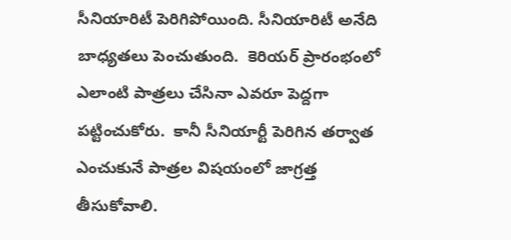సీనియారిటీ పెరిగిపోయింది. సీనియారిటీ అనేది బాధ్యతలు పెంచుతుంది.  కెరియర్ ప్రారంభంలో ఎలాంటి పాత్రలు చేసినా ఎవరూ పెద్దగా  పట్టించుకోరు.  కానీ సీనియార్టీ పెరిగిన తర్వాత ఎంచుకునే పాత్రల విషయంలో జాగ్రత్త తీసుకోవాలి.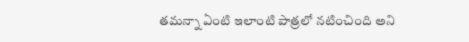తమన్నా ఏంటి ఇలాంటి పాత్రలో నటించింది అని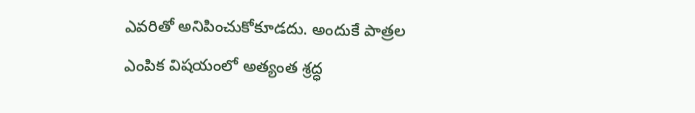ఎవరితో అనిపించుకోకూడదు. అందుకే పాత్రల ఎంపిక విషయంలో అత్యంత శ్రద్ధ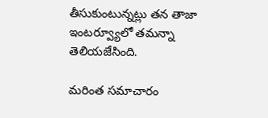తీసుకుంటున్నట్లు తన తాజా ఇంటర్వ్యూలో తమన్నా తెలియజేసింది.

మరింత సమాచారం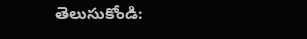తెలుసుకోండి: